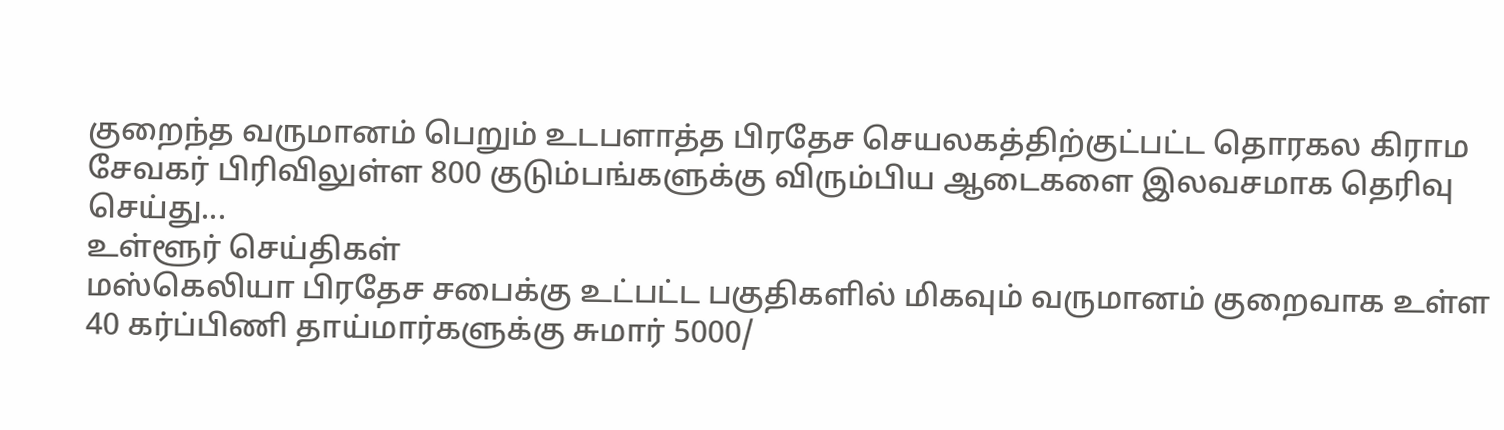குறைந்த வருமானம் பெறும் உடபளாத்த பிரதேச செயலகத்திற்குட்பட்ட தொரகல கிராம சேவகர் பிரிவிலுள்ள 800 குடும்பங்களுக்கு விரும்பிய ஆடைகளை இலவசமாக தெரிவு செய்து...
உள்ளூர் செய்திகள்
மஸ்கெலியா பிரதேச சபைக்கு உட்பட்ட பகுதிகளில் மிகவும் வருமானம் குறைவாக உள்ள 40 கர்ப்பிணி தாய்மார்களுக்கு சுமார் 5000/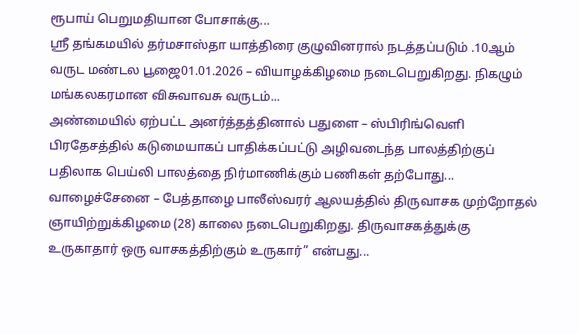ரூபாய் பெறுமதியான போசாக்கு...
ஸ்ரீ தங்கமயில் தர்மசாஸ்தா யாத்திரை குழுவினரால் நடத்தப்படும் .10ஆம் வருட மண்டல பூஜை01.01.2026 – வியாழக்கிழமை நடைபெறுகிறது. நிகழும் மங்கலகரமான விசுவாவசு வருடம்...
அண்மையில் ஏற்பட்ட அனர்த்தத்தினால் பதுளை – ஸ்பிரிங்வெளி பிரதேசத்தில் கடுமையாகப் பாதிக்கப்பட்டு அழிவடைந்த பாலத்திற்குப் பதிலாக பெய்லி பாலத்தை நிர்மாணிக்கும் பணிகள் தற்போது...
வாழைச்சேனை – பேத்தாழை பாலீஸ்வரர் ஆலயத்தில் திருவாசக முற்றோதல் ஞாயிற்றுக்கிழமை (28) காலை நடைபெறுகிறது. திருவாசகத்துக்கு உருகாதார் ஒரு வாசகத்திற்கும் உருகார்” என்பது...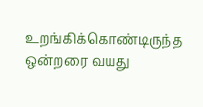உறங்கிக்கொண்டிருந்த ஒன்றரை வயது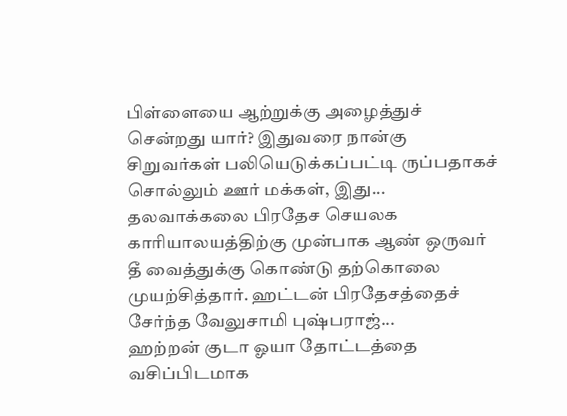பிள்ளையை ஆற்றுக்கு அழைத்துச் சென்றது யார்? இதுவரை நான்கு சிறுவர்கள் பலியெடுக்கப்பட்டி ருப்பதாகச் சொல்லும் ஊர் மக்கள், இது...
தலவாக்கலை பிரதேச செயலக காரியாலயத்திற்கு முன்பாக ஆண் ஒருவர் தீ வைத்துக்கு கொண்டு தற்கொலை முயற்சித்தார். ஹட்டன் பிரதேசத்தைச் சேர்ந்த வேலுசாமி புஷ்பராஜ்...
ஹற்றன் குடா ஓயா தோட்டத்தை வசிப்பிடமாக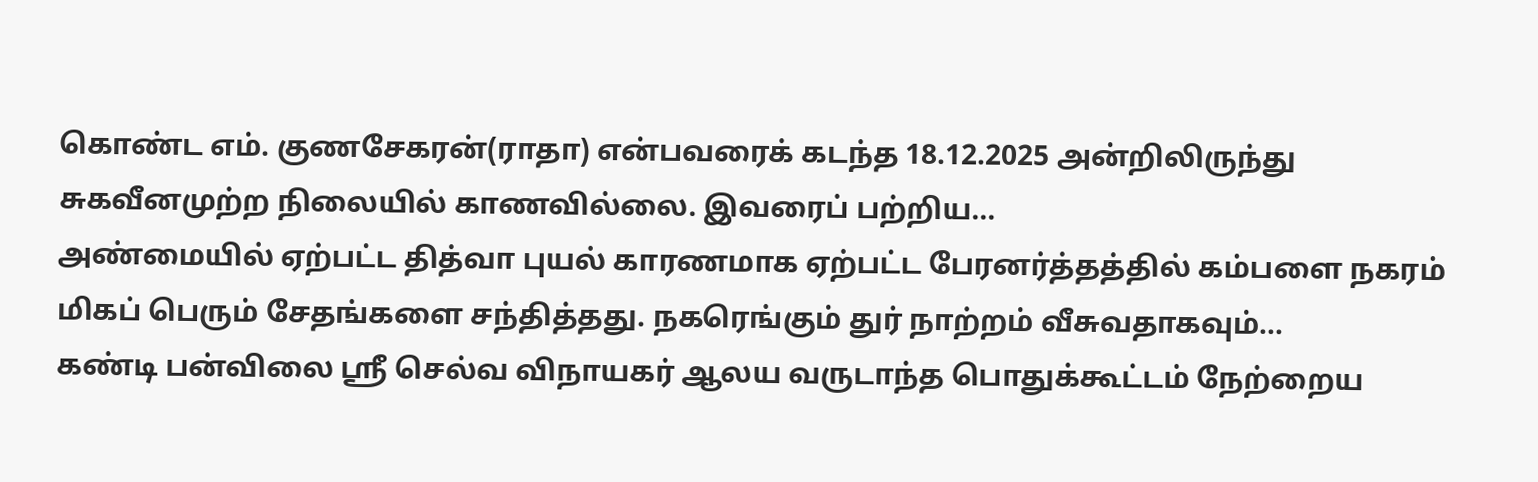கொண்ட எம். குணசேகரன்(ராதா) என்பவரைக் கடந்த 18.12.2025 அன்றிலிருந்து சுகவீனமுற்ற நிலையில் காணவில்லை. இவரைப் பற்றிய...
அண்மையில் ஏற்பட்ட தித்வா புயல் காரணமாக ஏற்பட்ட பேரனர்த்தத்தில் கம்பளை நகரம் மிகப் பெரும் சேதங்களை சந்தித்தது. நகரெங்கும் துர் நாற்றம் வீசுவதாகவும்...
கண்டி பன்விலை ஸ்ரீ செல்வ விநாயகர் ஆலய வருடாந்த பொதுக்கூட்டம் நேற்றைய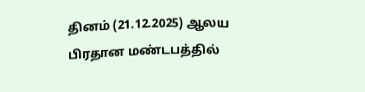தினம் (21.12.2025) ஆலய பிரதான மண்டபத்தில்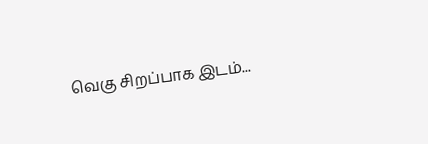வெகு சிறப்பாக இடம்...